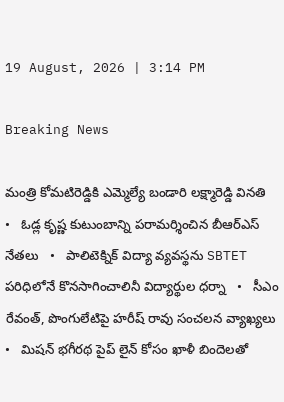19 August, 2026 | 3:14 PM

Breaking News

మంత్రి కోమటిరెడ్డికి ఎమ్మెల్యే బండారి లక్ష్మారెడ్డి వినతి   •   ఓడ్ల కృష్ణ కుటుంబాన్ని పరామర్శించిన బీఆర్‌ఎస్ నేతలు   •   పాలిటెక్నిక్ విద్యా వ్యవస్థను SBTET పరిధిలోనే కొనసాగించాలినీ విద్యార్థుల ధర్నా   •   సీఎం రేవంత్‌, పొంగులేటిపై హరీష్‌ రావు సంచలన వ్యాఖ్యలు   •   మిషన్ భగీరథ పైప్ లైన్ కోసం ఖాళీ బిందెలతో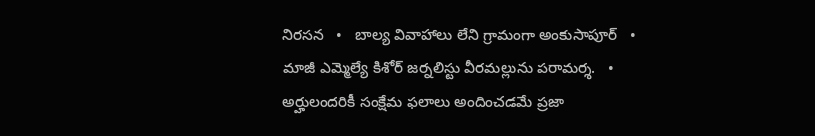నిరసన   •   బాల్య వివాహాలు లేని గ్రామంగా అంకుసాపూర్   •   మాజీ ఎమ్మెల్యే కిశోర్ జర్నలిస్టు వీరమల్లును పరామర్శ.   •   అర్హులందరికీ సంక్షేమ ఫలాలు అందించడమే ప్రజా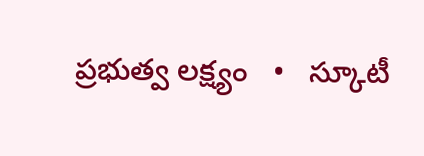ప్రభుత్వ లక్ష్యం   •   స్కూటీ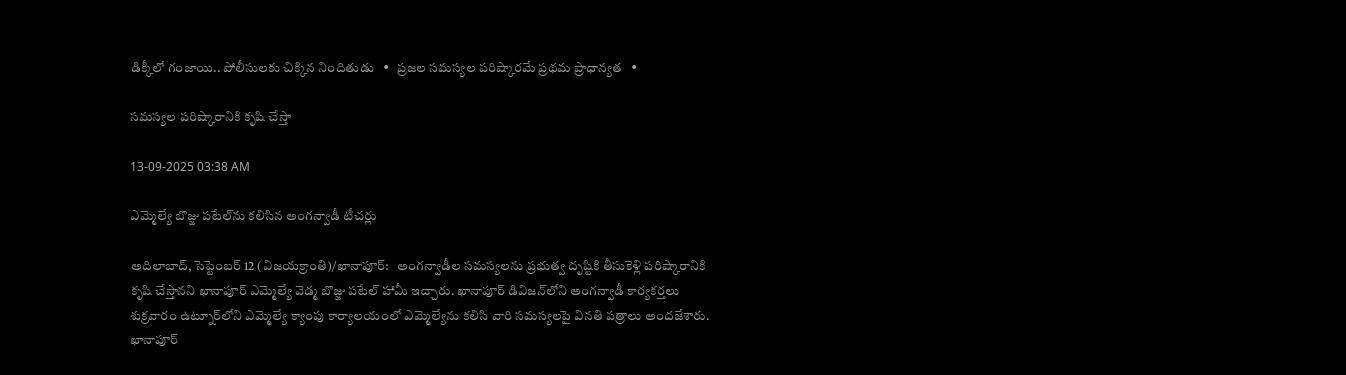డిక్కీలో గంజాయి.. పోలీసులకు చిక్కిన నిందితుడు   •   ప్రజల సమస్యల పరిష్కారమే ప్రథమ ప్రాధాన్యత   •

సమస్యల పరిష్కారానికి కృషి చేస్తా

13-09-2025 03:38 AM

ఎమ్మెల్యే బొజ్జు పటేల్‌ను కలిసిన అంగన్వాడీ టీచర్లు

అదిలాబాద్, సెప్టెంబర్ 12 (విజయక్రాంతి)/ఖానాపూర్:   అంగన్వాడీల సమస్యలను ప్రభుత్వ దృష్టికి తీసుకెళ్లి పరిష్కారానికి కృషి చేస్తానని ఖానాపూర్ ఎమ్మెల్యే వెడ్మ బొజ్జు పటేల్ హామీ ఇచ్చారు. ఖానాపూర్ డివిజన్‌లోని అంగన్వాడీ కార్యకర్తలు శుక్రవారం ఉట్నూర్‌లోని ఎమ్మెల్యే క్యాంపు కార్యాలయంలో ఎమ్మెల్యేను కలిసి వారి సమస్యలపై వినతి పత్రాలు అందజేశారు. ఖానాపూర్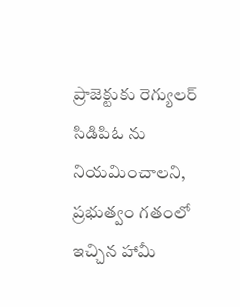ప్రాజెక్టుకు రెగ్యులర్ సిడిపిఓ ను నియమించాలని, ప్రభుత్వం గతంలో ఇచ్చిన హామీ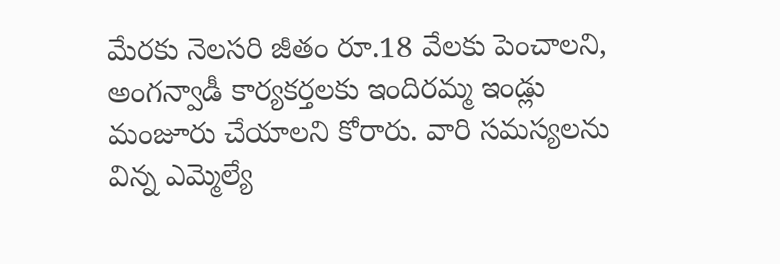మేరకు నెలసరి జీతం రూ.18 వేలకు పెంచాలని, అంగన్వాడీ కార్యకర్తలకు ఇందిరమ్మ ఇండ్లు మంజూరు చేయాలని కోరారు. వారి సమస్యలను విన్న ఎమ్మెల్యే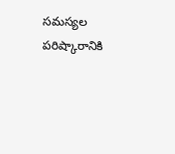సమస్యల పరిష్కారానికి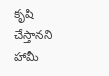కృషి చేస్తానని హామీ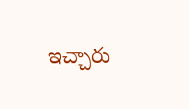ఇచ్చారు